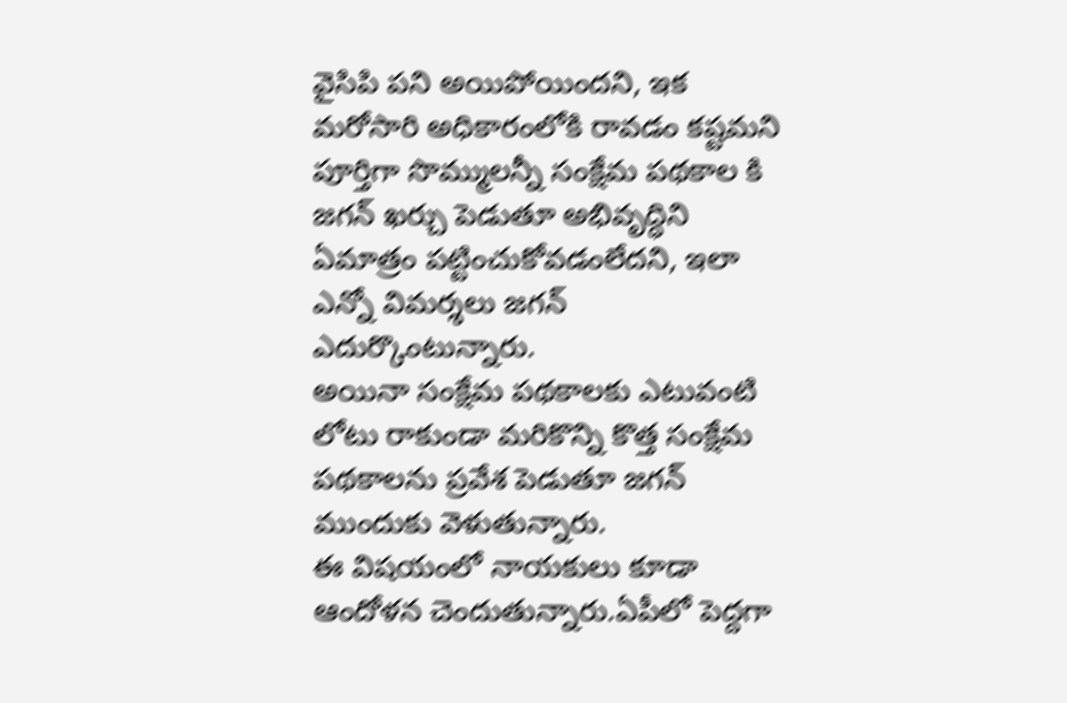వైసిపి పని అయిపోయిందని, ఇక మరోసారి అధికారంలోకి రావడం కష్టమని పూర్తిగా సొమ్ములన్నీ సంక్షేమ పథకాల కి జగన్ ఖర్చు పెడుతూ అభివృద్ధిని ఏమాత్రం పట్టించుకోవడంలేదని, ఇలా ఎన్నో విమర్శలు జగన్ ఎదుర్కొంటున్నారు.
అయినా సంక్షేమ పథకాలకు ఎటువంటి లోటు రాకుండా మరికొన్ని కొత్త సంక్షేమ పథకాలను ప్రవేశ పెడుతూ జగన్ ముందుకు వెళుతున్నారు.
ఈ విషయంలో నాయకులు కూడా ఆందోళన చెందుతున్నారు.ఏపీలో పెద్దగా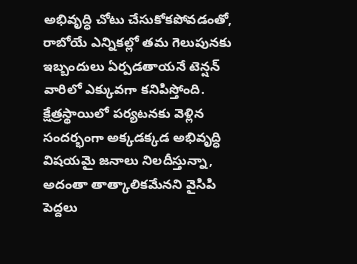అభివృద్ధి చోటు చేసుకోకపోవడంతో, రాబోయే ఎన్నికల్లో తమ గెలుపునకు ఇబ్బందులు ఏర్పడతాయనే టెన్షన్ వారిలో ఎక్కువగా కనిపిస్తోంది.
క్షేత్రస్థాయిలో పర్యటనకు వెళ్లిన సందర్భంగా అక్కడక్కడ అభివృద్ధి విషయమై జనాలు నిలదీస్తున్నా, అదంతా తాత్కాలికమేనని వైసిపి పెద్దలు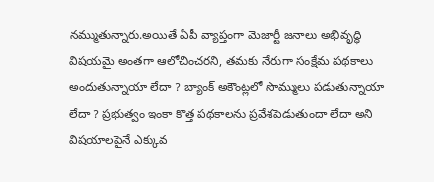నమ్ముతున్నారు.అయితే ఏపీ వ్యాప్తంగా మెజార్టీ జనాలు అభివృద్ధి విషయమై అంతగా ఆలోచించరని, తమకు నేరుగా సంక్షేమ పథకాలు అందుతున్నాయా లేదా ? బ్యాంక్ అకౌంట్లలో సొమ్ములు పడుతున్నాయా లేదా ? ప్రభుత్వం ఇంకా కొత్త పథకాలను ప్రవేశపెడుతుందా లేదా అని విషయాలపైనే ఎక్కువ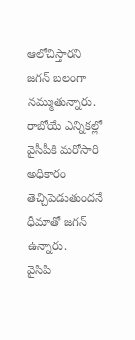ఆలోచిస్తారని జగన్ బలంగా నమ్ముతున్నారు. రాబోయే ఎన్నికల్లో వైసీపీకి మరోసారి అధికారం తెచ్చిపెడుతుందనే ధీమాతో జగన్ ఉన్నారు.
వైసిపి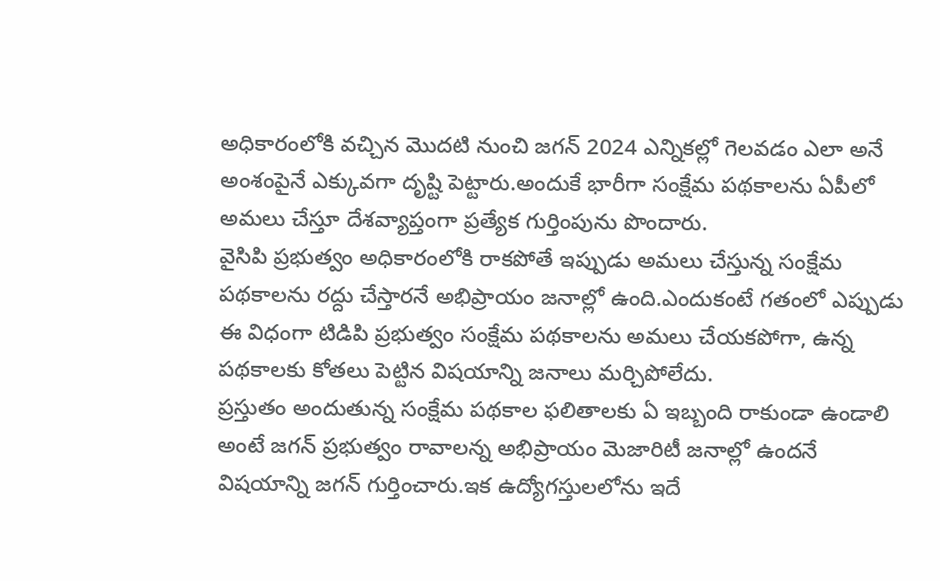అధికారంలోకి వచ్చిన మొదటి నుంచి జగన్ 2024 ఎన్నికల్లో గెలవడం ఎలా అనే అంశంపైనే ఎక్కువగా దృష్టి పెట్టారు.అందుకే భారీగా సంక్షేమ పథకాలను ఏపీలో అమలు చేస్తూ దేశవ్యాప్తంగా ప్రత్యేక గుర్తింపును పొందారు.
వైసిపి ప్రభుత్వం అధికారంలోకి రాకపోతే ఇప్పుడు అమలు చేస్తున్న సంక్షేమ పథకాలను రద్దు చేస్తారనే అభిప్రాయం జనాల్లో ఉంది.ఎందుకంటే గతంలో ఎప్పుడు ఈ విధంగా టిడిపి ప్రభుత్వం సంక్షేమ పథకాలను అమలు చేయకపోగా, ఉన్న పథకాలకు కోతలు పెట్టిన విషయాన్ని జనాలు మర్చిపోలేదు.
ప్రస్తుతం అందుతున్న సంక్షేమ పథకాల ఫలితాలకు ఏ ఇబ్బంది రాకుండా ఉండాలి అంటే జగన్ ప్రభుత్వం రావాలన్న అభిప్రాయం మెజారిటీ జనాల్లో ఉందనే విషయాన్ని జగన్ గుర్తించారు.ఇక ఉద్యోగస్తులలోను ఇదే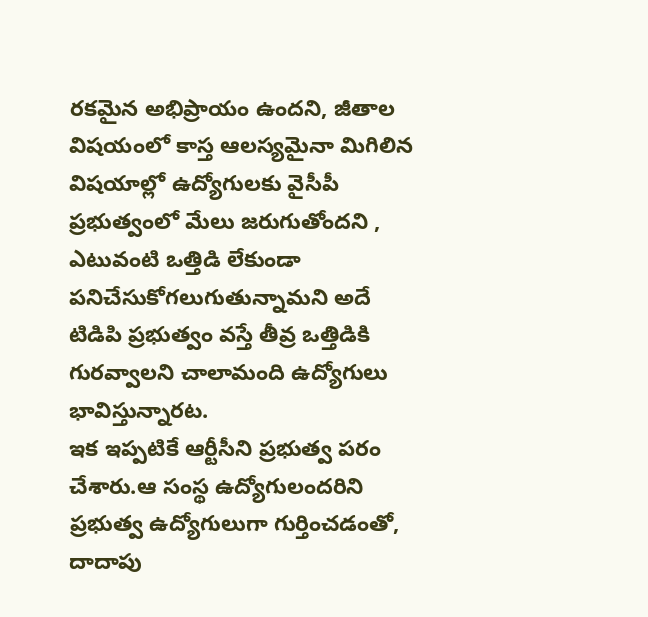రకమైన అభిప్రాయం ఉందని, జీతాల విషయంలో కాస్త ఆలస్యమైనా మిగిలిన విషయాల్లో ఉద్యోగులకు వైసీపీ ప్రభుత్వంలో మేలు జరుగుతోందని , ఎటువంటి ఒత్తిడి లేకుండా పనిచేసుకోగలుగుతున్నామని అదే టిడిపి ప్రభుత్వం వస్తే తీవ్ర ఒత్తిడికి గురవ్వాలని చాలామంది ఉద్యోగులు భావిస్తున్నారట.
ఇక ఇప్పటికే ఆర్టీసీని ప్రభుత్వ పరం చేశారు.ఆ సంస్థ ఉద్యోగులందరిని ప్రభుత్వ ఉద్యోగులుగా గుర్తించడంతో, దాదాపు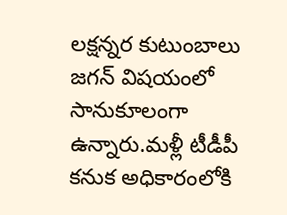లక్షన్నర కుటుంబాలు జగన్ విషయంలో సానుకూలంగా ఉన్నారు.మళ్లీ టీడీపీ కనుక అధికారంలోకి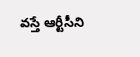వస్తే ఆర్టీసీని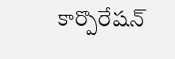కార్పొరేషన్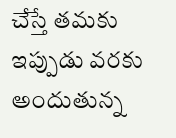చేస్తే తమకు ఇప్పుడు వరకు అందుతున్న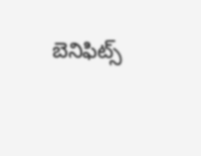బెనిఫిట్స్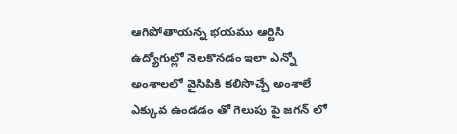ఆగిపోతాయన్న భయము ఆర్టిసి ఉద్యోగుల్లో నెలకొనడం ఇలా ఎన్నో అంశాలలో వైసిపికి కలిసొచ్చే అంశాలే ఎక్కువ ఉండడం తో గెలుపు పై జగన్ లో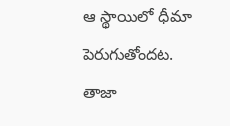ఆ స్థాయిలో ధీమా పెరుగుతోందట.
తాజా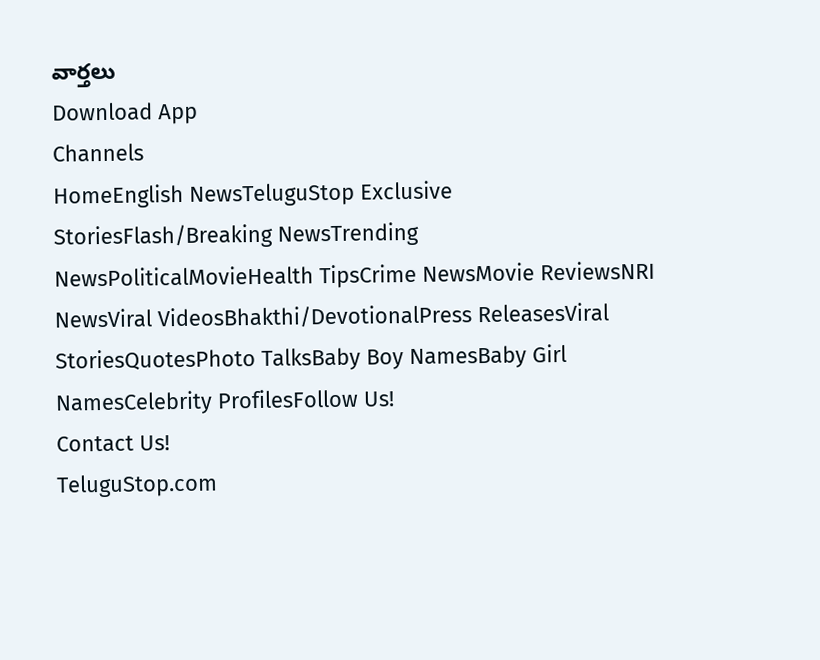వార్తలు
Download App
Channels
HomeEnglish NewsTeluguStop Exclusive StoriesFlash/Breaking NewsTrending NewsPoliticalMovieHealth TipsCrime NewsMovie ReviewsNRI NewsViral VideosBhakthi/DevotionalPress ReleasesViral StoriesQuotesPhoto TalksBaby Boy NamesBaby Girl NamesCelebrity ProfilesFollow Us!
Contact Us!
TeluguStop.com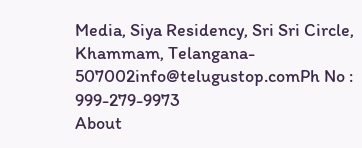Media, Siya Residency, Sri Sri Circle, Khammam, Telangana- 507002info@telugustop.comPh No : 999-279-9973
About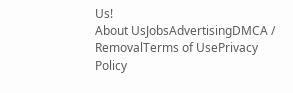Us!
About UsJobsAdvertisingDMCA / RemovalTerms of UsePrivacy Policy